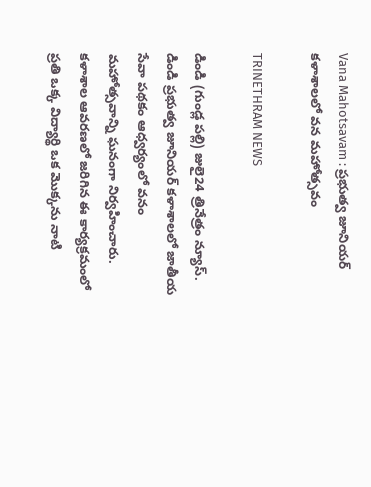Vana Mahotsavam : ప్రభుత్వ జూనియర్ కళాశాలలో వన మహోత్సవం

TRINETHRAM NEWS

డిండి (గుండ్ల పల్లి) జులై24 త్రినేత్రం న్యూస్. డిండి ప్రభుత్వ జూనియర్ కళాశాలలో జాతీయ సేవా పథకం ఆధ్వర్యంలో వనం మహోత్సవాన్ని ఘనంగా నిర్వహించారు. కళాశాల ఆవరణలో జరిగిన ఈ కార్యక్రమంలో ప్రతి ఒక్క విద్యార్థి ఒక మొక్కను నాటి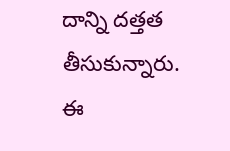దాన్ని దత్తత తీసుకున్నారు.
ఈ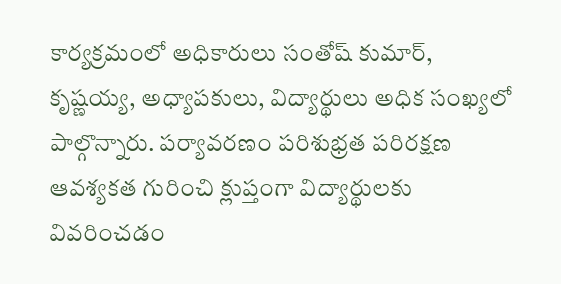కార్యక్రమంలో అధికారులు సంతోష్ కుమార్, కృష్ణయ్య, అధ్యాపకులు, విద్యార్థులు అధిక సంఖ్యలో పాల్గొన్నారు. పర్యావరణం పరిశుభ్రత పరిరక్షణ ఆవశ్యకత గురించి క్లుప్తంగా విద్యార్థులకు వివరించడం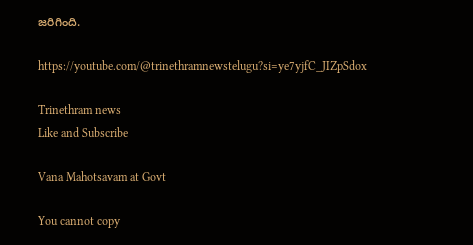జరిగింది.

https://youtube.com/@trinethramnewstelugu?si=ye7yjfC_JIZpSdox

Trinethram news
Like and Subscribe

Vana Mahotsavam at Govt

You cannot copy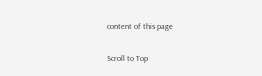content of this page

Scroll to Top